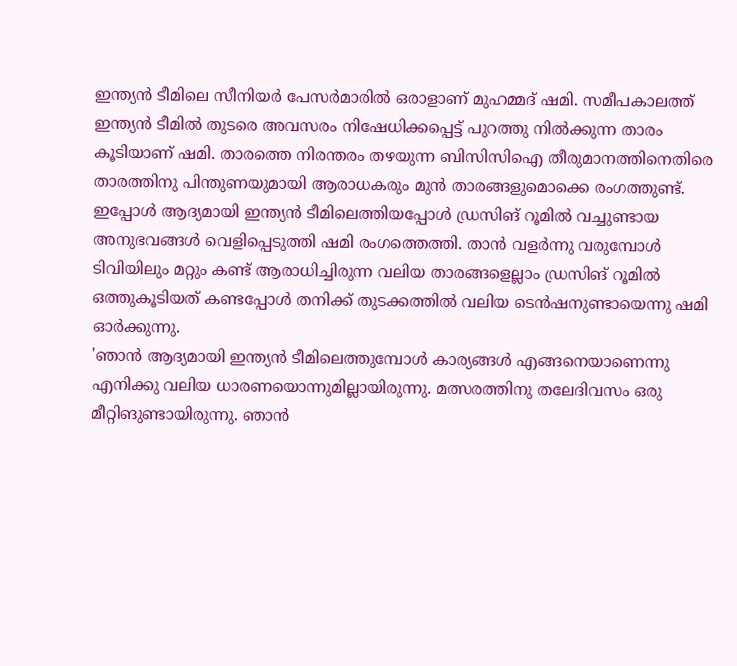ഇന്ത്യൻ ടീമിലെ സീനിയർ പേസർമാരിൽ ഒരാളാണ് മുഹമ്മദ് ഷമി. സമീപകാലത്ത് ഇന്ത്യൻ ടീമിൽ തുടരെ അവസരം നിഷേധിക്കപ്പെട്ട് പുറത്തു നിൽക്കുന്ന താരം കൂടിയാണ് ഷമി. താരത്തെ നിരന്തരം തഴയുന്ന ബിസിസിഐ തീരുമാനത്തിനെതിരെ താരത്തിനു പിന്തുണയുമായി ആരാധകരും മുൻ താരങ്ങളുമൊക്കെ രംഗത്തുണ്ട്.
ഇപ്പോൾ ആദ്യമായി ഇന്ത്യൻ ടീമിലെത്തിയപ്പോൾ ഡ്രസിങ് റൂമിൽ വച്ചുണ്ടായ അനുഭവങ്ങൾ വെളിപ്പെടുത്തി ഷമി രംഗത്തെത്തി. താൻ വളർന്നു വരുമ്പോൾ ടിവിയിലും മറ്റും കണ്ട് ആരാധിച്ചിരുന്ന വലിയ താരങ്ങളെല്ലാം ഡ്രസിങ് റൂമിൽ ഒത്തുകൂടിയത് കണ്ടപ്പോൾ തനിക്ക് തുടക്കത്തിൽ വലിയ ടെൻഷനുണ്ടായെന്നു ഷമി ഓർക്കുന്നു.
'ഞാൻ ആദ്യമായി ഇന്ത്യൻ ടീമിലെത്തുമ്പോൾ കാര്യങ്ങൾ എങ്ങനെയാണെന്നു എനിക്കു വലിയ ധാരണയൊന്നുമില്ലായിരുന്നു. മത്സരത്തിനു തലേദിവസം ഒരു മീറ്റിങുണ്ടായിരുന്നു. ഞാൻ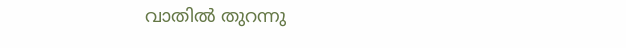വാതിൽ തുറന്നു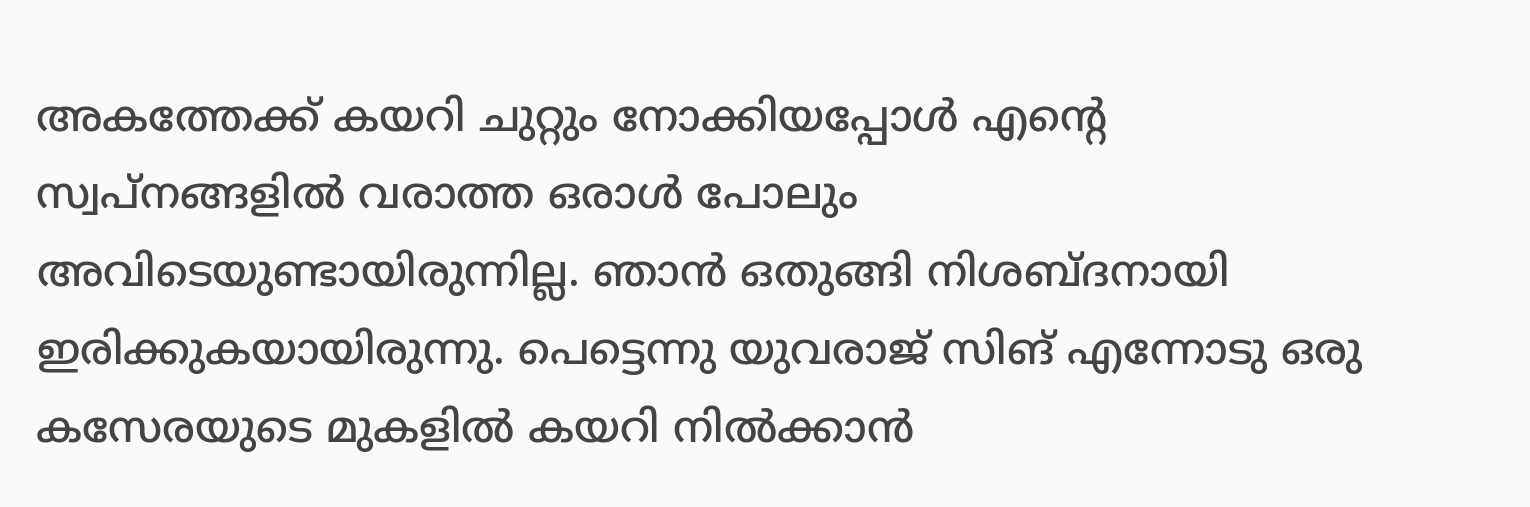അകത്തേക്ക് കയറി ചുറ്റും നോക്കിയപ്പോൾ എന്റെ സ്വപ്നങ്ങളിൽ വരാത്ത ഒരാൾ പോലും അവിടെയുണ്ടായിരുന്നില്ല. ഞാൻ ഒതുങ്ങി നിശബ്ദനായി ഇരിക്കുകയായിരുന്നു. പെട്ടെന്നു യുവരാജ് സിങ് എന്നോടു ഒരു കസേരയുടെ മുകളിൽ കയറി നിൽക്കാൻ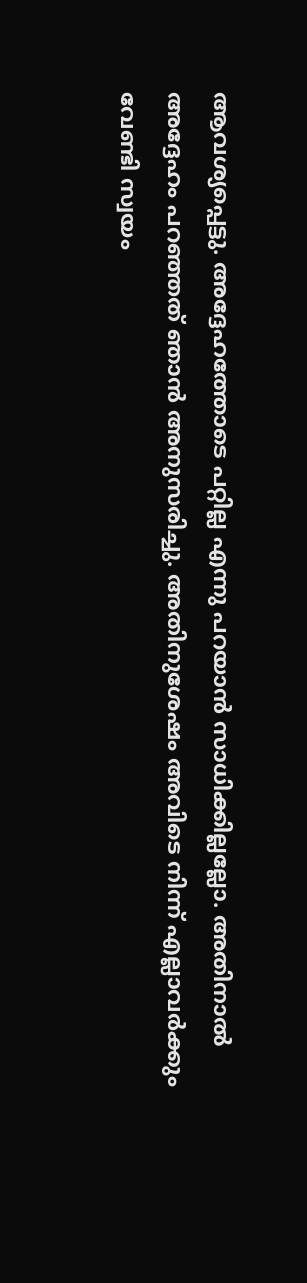ആവശ്യപ്പെട്ടു. അദ്ദേഹത്തോടെ പറ്റില്ല എന്നു പറയാൻ സാധിക്കില്ലല്ലോ. അതിനാൽ അദ്ദേഹം പറഞ്ഞത് ഞാൻ അനുസരിച്ചു. അതിനുശേഷം അവിടെ നിന്ന് എല്ലാവർക്കും വേണ്ടി സ്വയം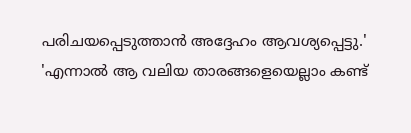പരിചയപ്പെടുത്താൻ അദ്ദേഹം ആവശ്യപ്പെട്ടു.'
'എന്നാൽ ആ വലിയ താരങ്ങളെയെല്ലാം കണ്ട്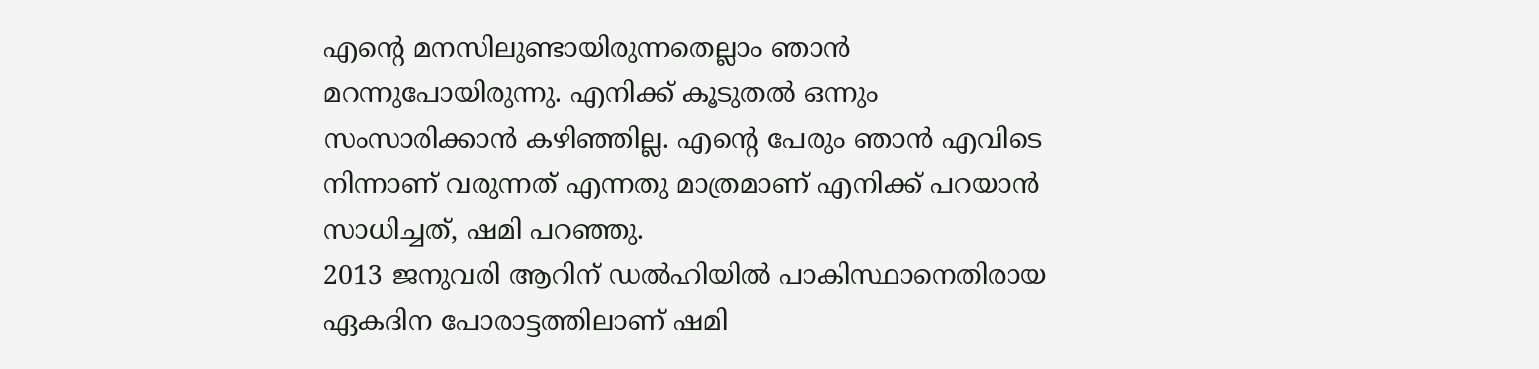എന്റെ മനസിലുണ്ടായിരുന്നതെല്ലാം ഞാൻ മറന്നുപോയിരുന്നു. എനിക്ക് കൂടുതൽ ഒന്നും സംസാരിക്കാൻ കഴിഞ്ഞില്ല. എന്റെ പേരും ഞാൻ എവിടെ നിന്നാണ് വരുന്നത് എന്നതു മാത്രമാണ് എനിക്ക് പറയാൻ സാധിച്ചത്, ഷമി പറഞ്ഞു.
2013 ജനുവരി ആറിന് ഡൽഹിയിൽ പാകിസ്ഥാനെതിരായ ഏകദിന പോരാട്ടത്തിലാണ് ഷമി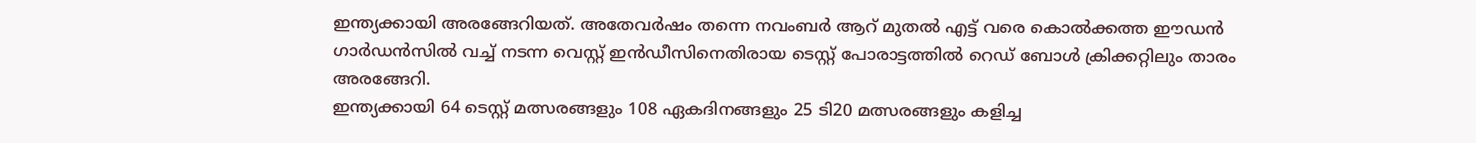ഇന്ത്യക്കായി അരങ്ങേറിയത്. അതേവർഷം തന്നെ നവംബർ ആറ് മുതൽ എട്ട് വരെ കൊൽക്കത്ത ഈഡൻ ഗാർഡൻസിൽ വച്ച് നടന്ന വെസ്റ്റ് ഇൻഡീസിനെതിരായ ടെസ്റ്റ് പോരാട്ടത്തിൽ റെഡ് ബോൾ ക്രിക്കറ്റിലും താരം അരങ്ങേറി.
ഇന്ത്യക്കായി 64 ടെസ്റ്റ് മത്സരങ്ങളും 108 ഏകദിനങ്ങളും 25 ടി20 മത്സരങ്ങളും കളിച്ച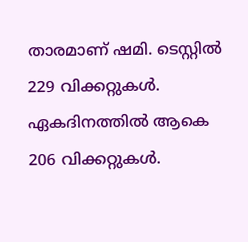താരമാണ് ഷമി. ടെസ്റ്റിൽ 229 വിക്കറ്റുകൾ. ഏകദിനത്തിൽ ആകെ 206 വിക്കറ്റുകൾ.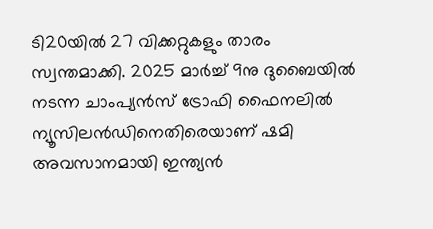ടി20യിൽ 27 വിക്കറ്റുകളും താരം സ്വന്തമാക്കി. 2025 മാർച്ച് 9നു ദുബൈയിൽ നടന്ന ചാംപ്യൻസ് ട്രോഫി ഫൈനലിൽ ന്യൂസിലൻഡിനെതിരെയാണ് ഷമി അവസാനമായി ഇന്ത്യൻ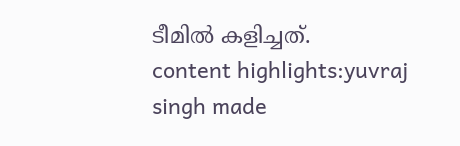ടീമിൽ കളിച്ചത്.
content highlights:yuvraj singh made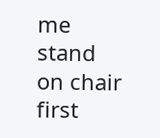me stand on chair first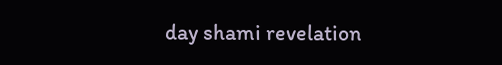day shami revelation